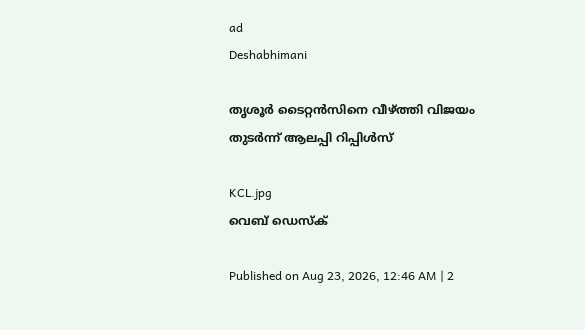ad
Deshabhimani

തൃശൂർ ടൈറ്റൻസിനെ വീഴ്ത്തി വിജയം തുടർന്ന് ആലപ്പി റിപ്പിൾസ്

KCL.jpg
വെബ് ഡെസ്ക്

Published on Aug 23, 2026, 12:46 AM | 2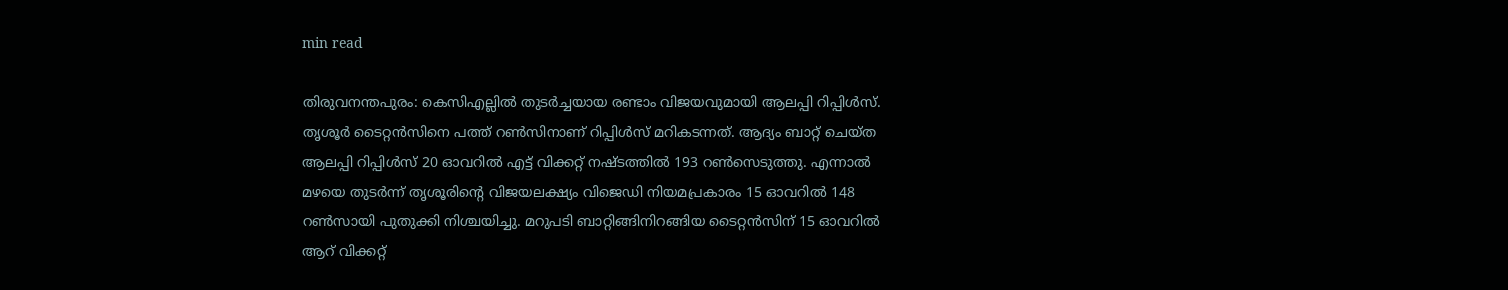min read

തിരുവനന്തപുരം: കെസിഎല്ലിൽ തുടർച്ചയായ രണ്ടാം വിജയവുമായി ആലപ്പി റിപ്പിൾസ്. തൃശൂർ ടൈറ്റൻസിനെ പത്ത് റൺസിനാണ് റിപ്പിൾസ് മറികടന്നത്. ആദ്യം ബാറ്റ് ചെയ്ത ആലപ്പി റിപ്പിൾസ് 20 ഓവറിൽ എട്ട് വിക്കറ്റ് നഷ്ടത്തിൽ 193 റൺസെടുത്തു. എന്നാൽ മഴയെ തുടർന്ന് തൃശൂരിന്റെ വിജയലക്ഷ്യം വിജെഡി നിയമപ്രകാരം 15 ഓവറിൽ 148 റൺസായി പുതുക്കി നിശ്ചയിച്ചു. മറുപടി ബാറ്റിങ്ങിനിറങ്ങിയ ടൈറ്റൻസിന് 15 ഓവറിൽ ആറ് വിക്കറ്റ്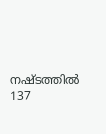നഷ്ടത്തിൽ 137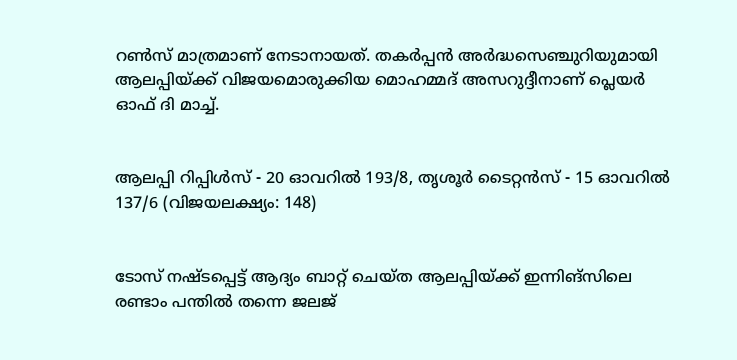റൺസ് മാത്രമാണ് നേടാനായത്. തകർപ്പൻ അർദ്ധസെഞ്ചുറിയുമായി ആലപ്പിയ്ക്ക് വിജയമൊരുക്കിയ മൊഹമ്മദ് അസറുദ്ദീനാണ് പ്ലെയർ ഓഫ് ദി മാച്ച്.


ആലപ്പി റിപ്പിൾസ് - 20 ഓവറിൽ 193/8, തൃശൂർ ടൈറ്റൻസ് - 15 ഓവറിൽ 137/6 (വിജയലക്ഷ്യം: 148)


ടോസ് നഷ്ടപ്പെട്ട് ആദ്യം ബാറ്റ് ചെയ്ത ആലപ്പിയ്ക്ക് ഇന്നിങ്സിലെ രണ്ടാം പന്തിൽ തന്നെ ജലജ്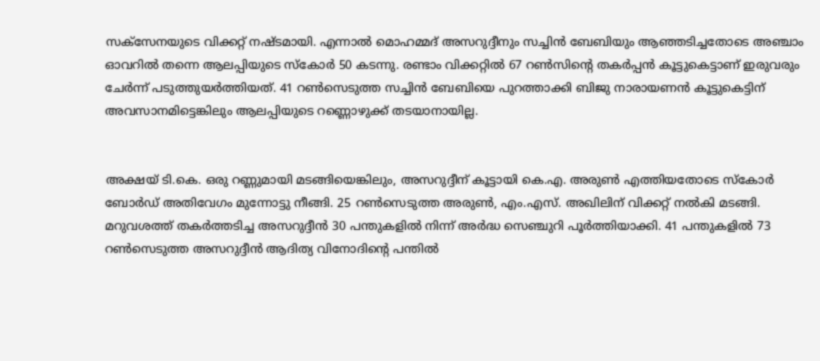സക്സേനയുടെ വിക്കറ്റ് നഷ്ടമായി. എന്നാൽ മൊഹമ്മദ് അസറുദ്ദീനും സച്ചിൻ ബേബിയും ആഞ്ഞടിച്ചതോടെ അഞ്ചാം ഓവറിൽ തന്നെ ആലപ്പിയുടെ സ്കോർ 50 കടന്നു. രണ്ടാം വിക്കറ്റിൽ 67 റൺസിന്റെ തകർപ്പൻ കൂട്ടുകെട്ടാണ് ഇരുവരും ചേർന്ന് പടുത്തുയർത്തിയത്. 41 റൺസെടുത്ത സച്ചിൻ ബേബിയെ പുറത്താക്കി ബിജു നാരായണൻ കൂട്ടുകെട്ടിന് അവസാനമിട്ടെങ്കിലും ആലപ്പിയുടെ റണ്ണൊഴുക്ക് തടയാനായില്ല.


അക്ഷയ് ടി.കെ. ഒരു റണ്ണുമായി മടങ്ങിയെങ്കിലും, അസറുദ്ദീന് കൂട്ടായി കെ.എ. അരുൺ എത്തിയതോടെ സ്കോർ ബോർഡ് അതിവേഗം മുന്നോട്ടു നീങ്ങി. 25 റൺസെടുത്ത അരുൺ, എം.എസ്. അഖിലിന് വിക്കറ്റ് നൽകി മടങ്ങി. മറുവശത്ത് തകർത്തടിച്ച അസറുദ്ദീൻ 30 പന്തുകളിൽ നിന്ന് അർദ്ധ സെഞ്ചുറി പൂർത്തിയാക്കി. 41 പന്തുകളിൽ 73 റൺസെടുത്ത അസറുദ്ദീൻ ആദിത്യ വിനോദിന്റെ പന്തിൽ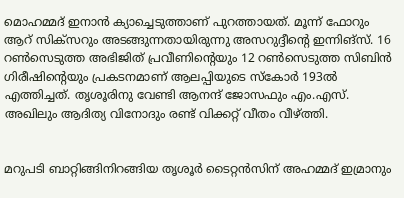മൊഹമ്മദ് ഇനാൻ ക്യാച്ചെടുത്താണ് പുറത്തായത്. മൂന്ന് ഫോറും ആറ് സിക്സറും അടങ്ങുന്നതായിരുന്നു അസറുദ്ദീന്റെ ഇന്നിങ്സ്. 16 റൺസെടുത്ത അഭിജിത് പ്രവീണിന്റെയും 12 റൺസെടുത്ത സിബിൻ ഗിരീഷിന്റെയും പ്രകടനമാണ് ആലപ്പിയുടെ സ്കോർ 193ൽ എത്തിച്ചത്. തൃശൂരിനു വേണ്ടി ആനന്ദ് ജോസഫും എം.എസ്. അഖിലും ആദിത്യ വിനോദും രണ്ട് വിക്കറ്റ് വീതം വീഴ്ത്തി.


മറുപടി ബാറ്റിങ്ങിനിറങ്ങിയ തൃശൂർ ടൈറ്റൻസിന് അഹമ്മദ് ഇമ്രാനും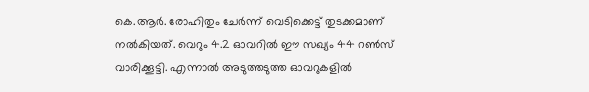കെ.ആർ. രോഹിതും ചേർന്ന് വെടിക്കെട്ട് തുടക്കമാണ് നൽകിയത്. വെറും 4.2 ഓവറിൽ ഈ സഖ്യം 44 റൺസ് വാരിക്കൂട്ടി. എന്നാൽ അടുത്തടുത്ത ഓവറുകളിൽ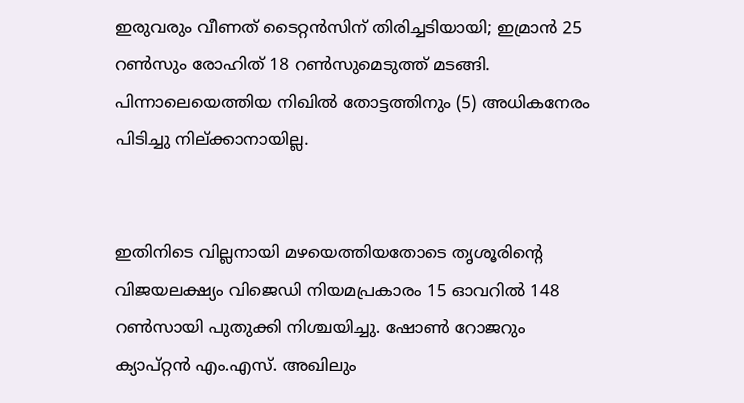ഇരുവരും വീണത് ടൈറ്റൻസിന് തിരിച്ചടിയായി; ഇമ്രാൻ 25 റൺസും രോഹിത് 18 റൺസുമെടുത്ത് മടങ്ങി. പിന്നാലെയെത്തിയ നിഖിൽ തോട്ടത്തിനും (5) അധികനേരം പിടിച്ചു നില്ക്കാനായില്ല.


ഇതിനിടെ വില്ലനായി മഴയെത്തിയതോടെ തൃശൂരിന്റെ വിജയലക്ഷ്യം വിജെഡി നിയമപ്രകാരം 15 ഓവറിൽ 148 റൺസായി പുതുക്കി നിശ്ചയിച്ചു. ഷോൺ റോജറും ക്യാപ്റ്റൻ എം.എസ്. അഖിലും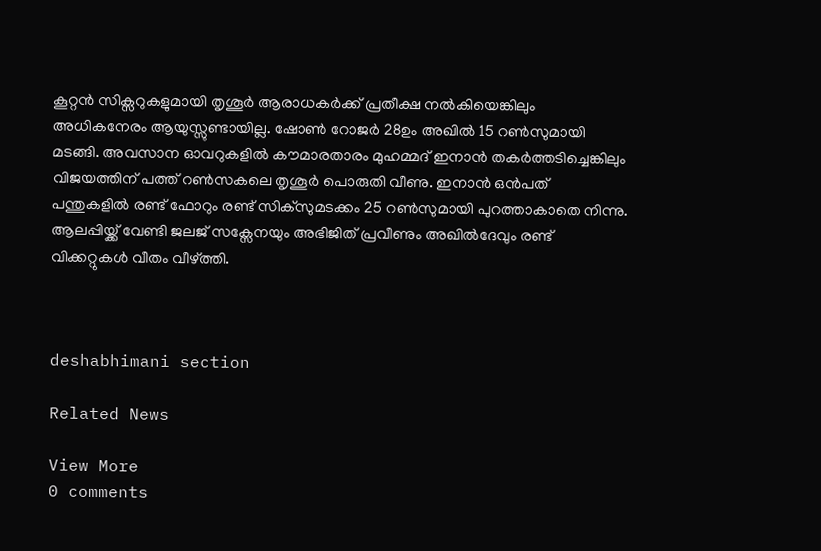കൂറ്റൻ സിക്സറുകളുമായി തൃശൂർ ആരാധകർക്ക് പ്രതീക്ഷ നൽകിയെങ്കിലും അധികനേരം ആയുസ്സുണ്ടായില്ല. ഷോൺ റോജർ 28ഉം അഖിൽ 15 റൺസുമായി മടങ്ങി. അവസാന ഓവറുകളിൽ കൗമാരതാരം മുഹമ്മദ് ഇനാൻ തകർത്തടിച്ചെങ്കിലും വിജയത്തിന് പത്ത് റൺസകലെ തൃശൂർ പൊരുതി വീണു. ഇനാൻ ഒൻപത് പന്തുകളിൽ രണ്ട് ഫോറും രണ്ട് സിക്സുമടക്കം 25 റൺസുമായി പുറത്താകാതെ നിന്നു. ആലപ്പിയ്ക്ക് വേണ്ടി ജലജ് സക്സേനയും അഭിജിത് പ്രവീണും അഖിൽദേവും രണ്ട് വിക്കറ്റുകൾ വീതം വീഴ്ത്തി.



deshabhimani section

Related News

View More
0 comments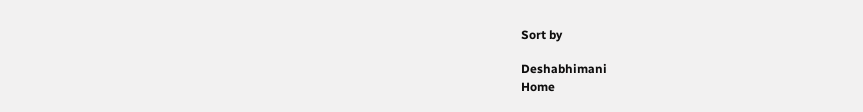Sort by

Deshabhimani
Home